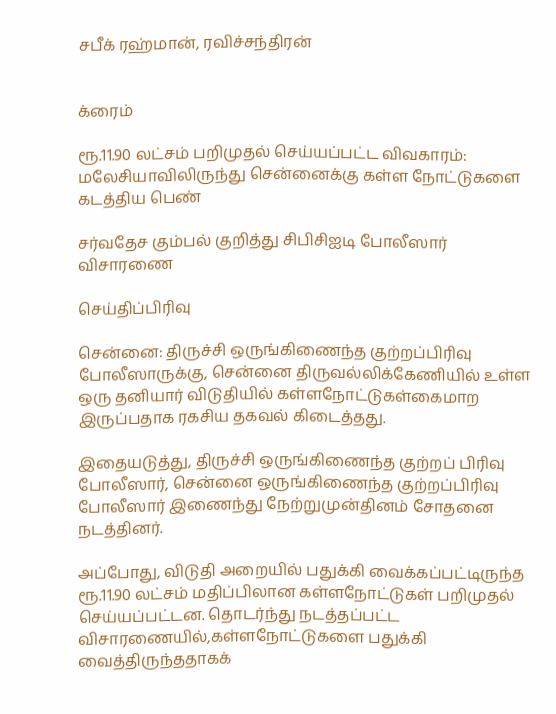சபீக் ரஹ்மான், ரவிச்சந்திரன்


க்ரைம்

ரூ.11.90 லட்சம் பறிமுதல் செய்யப்பட்ட விவகாரம்: மலேசியாவிலிருந்து சென்னைக்கு கள்ள நோட்டுகளை கடத்திய பெண்

சர்வதேச கும்பல் குறித்து சிபிசிஐடி போலீஸார் விசாரணை

செய்திப்பிரிவு

சென்னை: திருச்சி ஒருங்கிணைந்த குற்றப்பிரிவு போலீஸாருக்கு, சென்னை திருவல்லிக்கேணியில் உள்ள ஒரு தனியார் விடுதியில் கள்ளநோட்டுகள்கைமாற இருப்பதாக ரகசிய தகவல் கிடைத்தது.

இதையடுத்து, திருச்சி ஒருங்கிணைந்த குற்றப் பிரிவு போலீஸார், சென்னை ஒருங்கிணைந்த குற்றப்பிரிவு போலீஸார் இணைந்து நேற்றுமுன்தினம் சோதனை நடத்தினர்.

அப்போது, விடுதி அறையில் பதுக்கி வைக்கப்பட்டிருந்த ரூ.11.90 லட்சம் மதிப்பிலான கள்ளநோட்டுகள் பறிமுதல் செய்யப்பட்டன. தொடர்ந்து நடத்தப்பட்ட விசாரணையில்,கள்ளநோட்டுகளை பதுக்கி வைத்திருந்ததாகக்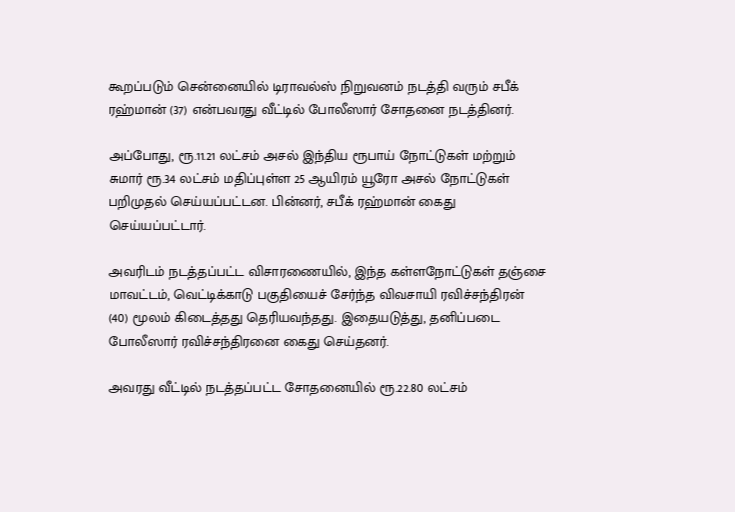கூறப்படும் சென்னையில் டிராவல்ஸ் நிறுவனம் நடத்தி வரும் சபீக் ரஹ்மான் (37) என்பவரது வீட்டில் போலீஸார் சோதனை நடத்தினர்.

அப்போது, ரூ.11.21 லட்சம் அசல் இந்திய ரூபாய் நோட்டுகள் மற்றும் சுமார் ரூ.34 லட்சம் மதிப்புள்ள 25 ஆயிரம் யூரோ அசல் நோட்டுகள் பறிமுதல் செய்யப்பட்டன. பின்னர், சபீக் ரஹ்மான் கைது செய்யப்பட்டார்.

அவரிடம் நடத்தப்பட்ட விசாரணையில், இந்த கள்ளநோட்டுகள் தஞ்சை மாவட்டம், வெட்டிக்காடு பகுதியைச் சேர்ந்த விவசாயி ரவிச்சந்திரன் (40) மூலம் கிடைத்தது தெரியவந்தது. இதையடுத்து, தனிப்படை போலீஸார் ரவிச்சந்திரனை கைது செய்தனர்.

அவரது வீட்டில் நடத்தப்பட்ட சோதனையில் ரூ.22.80 லட்சம்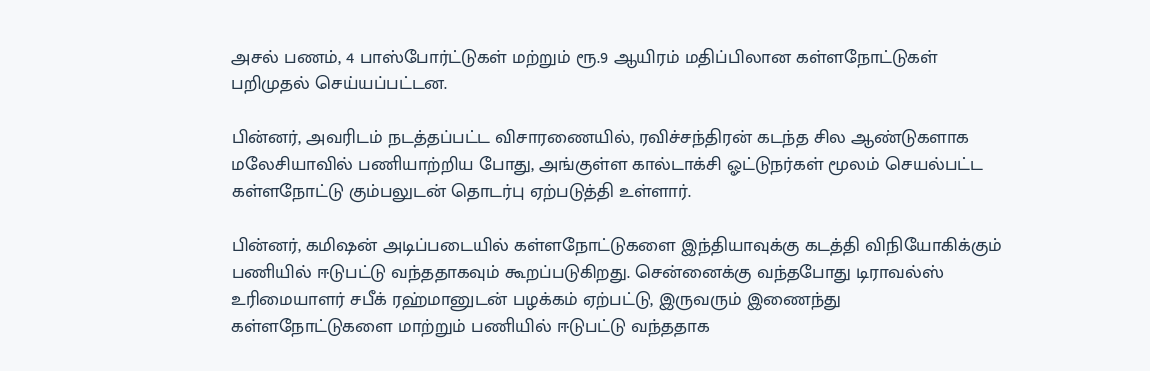அசல் பணம், 4 பாஸ்போர்ட்டுகள் மற்றும் ரூ.9 ஆயிரம் மதிப்பிலான கள்ளநோட்டுகள் பறிமுதல் செய்யப்பட்டன.

பின்னர், அவரிடம் நடத்தப்பட்ட விசாரணையில், ரவிச்சந்திரன் கடந்த சில ஆண்டுகளாக மலேசியாவில் பணியாற்றிய போது, அங்குள்ள கால்டாக்சி ஓட்டுநர்கள் மூலம் செயல்பட்ட கள்ளநோட்டு கும்பலுடன் தொடர்பு ஏற்படுத்தி உள்ளார்.

பின்னர், கமிஷன் அடிப்படையில் கள்ளநோட்டுகளை இந்தியாவுக்கு கடத்தி விநியோகிக்கும் பணியில் ஈடுபட்டு வந்ததாகவும் கூறப்படுகிறது. சென்னைக்கு வந்தபோது டிராவல்ஸ் உரிமையாளர் சபீக் ரஹ்மானுடன் பழக்கம் ஏற்பட்டு, இருவரும் இணைந்து கள்ளநோட்டுகளை மாற்றும் பணியில் ஈடுபட்டு வந்ததாக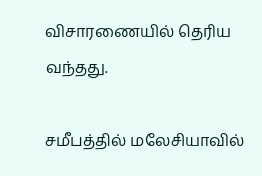விசாரணையில் தெரிய வந்தது.

சமீபத்தில் மலேசியாவில்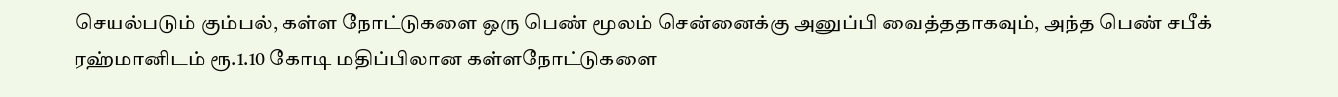செயல்படும் கும்பல், கள்ள நோட்டுகளை ஒரு பெண் மூலம் சென்னைக்கு அனுப்பி வைத்ததாகவும், அந்த பெண் சபீக் ரஹ்மானிடம் ரூ.1.10 கோடி மதிப்பிலான கள்ளநோட்டுகளை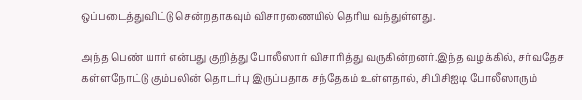ஒப்படைத்துவிட்டு சென்றதாகவும் விசாரணையில் தெரிய வந்துள்ளது.

அந்த பெண் யார் என்பது குறித்து போலீஸார் விசாரித்து வருகின்றனர்.இந்த வழக்கில், சர்வதேச கள்ளநோட்டு கும்பலின் தொடர்பு இருப்பதாக சந்தேகம் உள்ளதால், சிபிசிஐடி போலீஸாரும்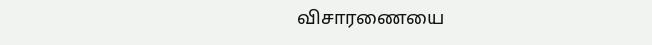விசாரணையை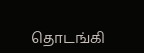தொடங்கி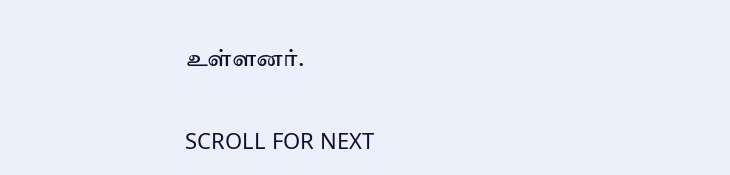உள்ளனர்.

SCROLL FOR NEXT